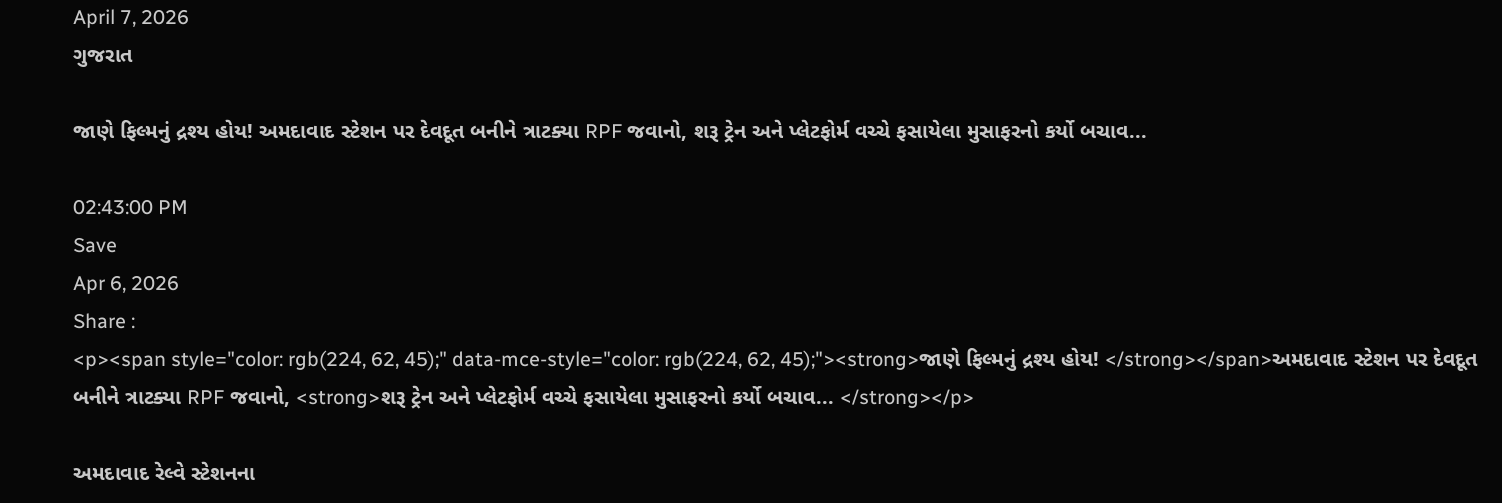April 7, 2026
ગુજરાત

જાણે ફિલ્મનું દ્રશ્ય હોય! અમદાવાદ સ્ટેશન પર દેવદૂત બનીને ત્રાટક્યા RPF જવાનો, શરૂ ટ્રેન અને પ્લેટફોર્મ વચ્ચે ફસાયેલા મુસાફરનો કર્યો બચાવ...

02:43:00 PM
Save
Apr 6, 2026
Share :
<p><span style="color: rgb(224, 62, 45);" data-mce-style="color: rgb(224, 62, 45);"><strong>જાણે ફિલ્મનું દ્રશ્ય હોય! </strong></span>અમદાવાદ સ્ટેશન પર દેવદૂત બનીને ત્રાટક્યા RPF જવાનો, <strong>શરૂ ટ્રેન અને પ્લેટફોર્મ વચ્ચે ફસાયેલા મુસાફરનો કર્યો બચાવ... </strong></p>

અમદાવાદ રેલ્વે સ્ટેશનના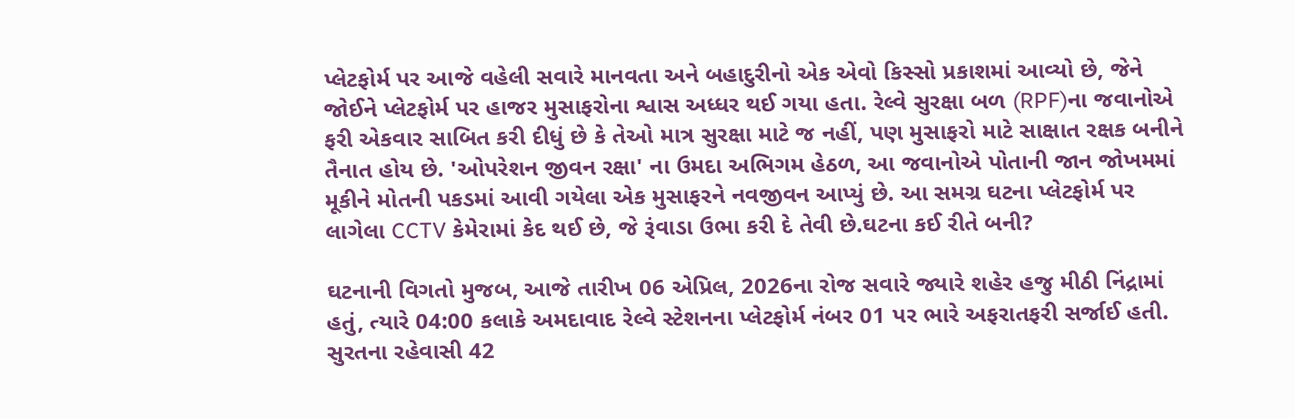પ્લેટફોર્મ પર આજે વહેલી સવારે માનવતા અને બહાદુરીનો એક એવો કિસ્સો પ્રકાશમાં આવ્યો છે, જેને જોઈને પ્લેટફોર્મ પર હાજર મુસાફરોના શ્વાસ અધ્ધર થઈ ગયા હતા. રેલ્વે સુરક્ષા બળ (RPF)ના જવાનોએ ફરી એકવાર સાબિત કરી દીધું છે કે તેઓ માત્ર સુરક્ષા માટે જ નહીં, પણ મુસાફરો માટે સાક્ષાત રક્ષક બનીને તૈનાત હોય છે. 'ઓપરેશન જીવન રક્ષા' ના ઉમદા અભિગમ હેઠળ, આ જવાનોએ પોતાની જાન જોખમમાં મૂકીને મોતની પકડમાં આવી ગયેલા એક મુસાફરને નવજીવન આપ્યું છે. આ સમગ્ર ઘટના પ્લેટફોર્મ પર લાગેલા CCTV કેમેરામાં કેદ થઈ છે, જે રૂંવાડા ઉભા કરી દે તેવી છે.ઘટના કઈ રીતે બની?

ઘટનાની વિગતો મુજબ, આજે તારીખ 06 એપ્રિલ, 2026ના રોજ સવારે જ્યારે શહેર હજુ મીઠી નિંદ્રામાં હતું, ત્યારે 04:00 કલાકે અમદાવાદ રેલ્વે સ્ટેશનના પ્લેટફોર્મ નંબર 01 પર ભારે અફરાતફરી સર્જાઈ હતી. સુરતના રહેવાસી 42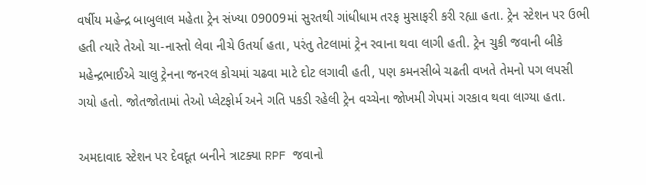વર્ષીય મહેન્દ્ર બાબુલાલ મહેતા ટ્રેન સંખ્યા 09009માં સુરતથી ગાંધીધામ તરફ મુસાફરી કરી રહ્યા હતા. ટ્રેન સ્ટેશન પર ઉભી હતી ત્યારે તેઓ ચા-નાસ્તો લેવા નીચે ઉતર્યા હતા, પરંતુ તેટલામાં ટ્રેન રવાના થવા લાગી હતી. ટ્રેન ચુકી જવાની બીકે મહેન્દ્રભાઈએ ચાલુ ટ્રેનના જનરલ કોચમાં ચઢવા માટે દોટ લગાવી હતી, પણ કમનસીબે ચઢતી વખતે તેમનો પગ લપસી ગયો હતો. જોતજોતામાં તેઓ પ્લેટફોર્મ અને ગતિ પકડી રહેલી ટ્રેન વચ્ચેના જોખમી ગેપમાં ગરકાવ થવા લાગ્યા હતા.

અમદાવાદ સ્ટેશન પર દેવદૂત બનીને ત્રાટક્યા RPF જવાનો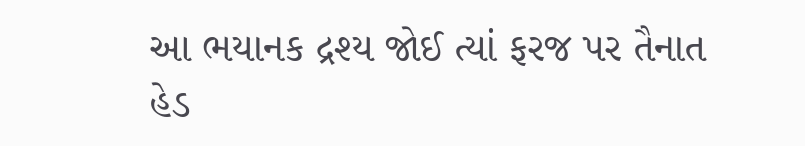આ ભયાનક દ્રશ્ય જોઈ ત્યાં ફરજ પર તૈનાત હેડ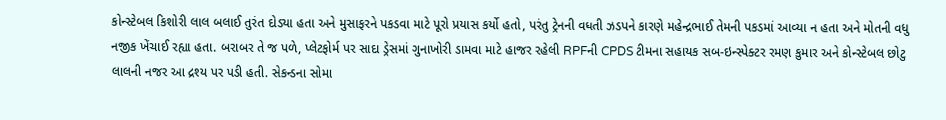કોન્સ્ટેબલ કિશોરી લાલ બલાઈ તુરંત દોડ્યા હતા અને મુસાફરને પકડવા માટે પૂરો પ્રયાસ કર્યો હતો, પરંતુ ટ્રેનની વધતી ઝડપને કારણે મહેન્દ્રભાઈ તેમની પકડમાં આવ્યા ન હતા અને મોતની વધુ નજીક ખેંચાઈ રહ્યા હતા. બરાબર તે જ પળે, પ્લેટફોર્મ પર સાદા ડ્રેસમાં ગુનાખોરી ડામવા માટે હાજર રહેલી RPFની CPDS ટીમના સહાયક સબ-ઇન્સ્પેક્ટર રમણ કુમાર અને કોન્સ્ટેબલ છોટુ લાલની નજર આ દ્રશ્ય પર પડી હતી. સેકન્ડના સોમા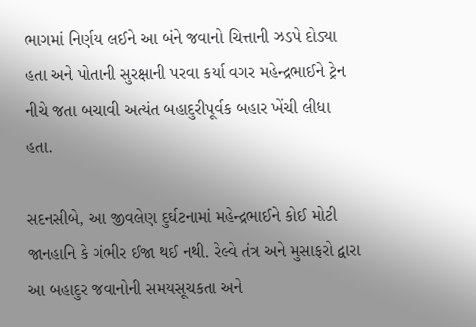ભાગમાં નિર્ણય લઈને આ બંને જવાનો ચિત્તાની ઝડપે દોડ્યા હતા અને પોતાની સુરક્ષાની પરવા કર્યા વગર મહેન્દ્રભાઈને ટ્રેન નીચે જતા બચાવી અત્યંત બહાદુરીપૂર્વક બહાર ખેંચી લીધા હતા.

સદનસીબે, આ જીવલેણ દુર્ઘટનામાં મહેન્દ્રભાઈને કોઈ મોટી જાનહાનિ કે ગંભીર ઈજા થઈ નથી. રેલ્વે તંત્ર અને મુસાફરો દ્વારા આ બહાદુર જવાનોની સમયસૂચકતા અને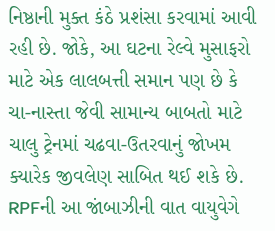નિષ્ઠાની મુક્ત કંઠે પ્રશંસા કરવામાં આવી રહી છે. જોકે, આ ઘટના રેલ્વે મુસાફરો માટે એક લાલબત્તી સમાન પણ છે કે ચા-નાસ્તા જેવી સામાન્ય બાબતો માટે ચાલુ ટ્રેનમાં ચઢવા-ઉતરવાનું જોખમ ક્યારેક જીવલેણ સાબિત થઈ શકે છે. RPFની આ જાંબાઝીની વાત વાયુવેગે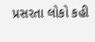પ્રસરતા લોકો કહી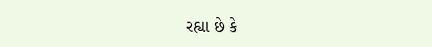રહ્યા છે કે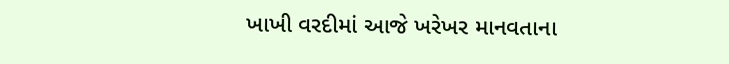ખાખી વરદીમાં આજે ખરેખર માનવતાના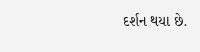દર્શન થયા છે.